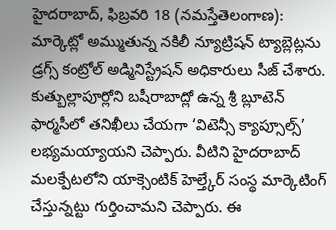హైదరాబాద్, ఫిబ్రవరి 18 (నమస్తేతెలంగాణ): మార్కెట్లో అమ్ముతున్న నకిలీ న్యూట్రిషన్ ట్యాబ్లెట్లను డ్రగ్స్ కంట్రోల్ అడ్మినిస్ట్రేషన్ అధికారులు సీజ్ చేశారు. కుత్బుల్లాపూర్లోని బషీరాబాద్లో ఉన్న శ్రీ బ్లూటెన్ ఫార్మసీలో తనిఖీలు చేయగా ‘విటెన్సీ క్యాప్సూల్స్’ లభ్యమయ్యాయని చెప్పారు. వీటిని హైదరాబాద్ మలక్పేటలోని యాక్సెంటిక్ హెల్త్కేర్ సంస్థ మార్కెటింగ్ చేస్తున్నట్టు గుర్తించామని చెప్పారు. ఈ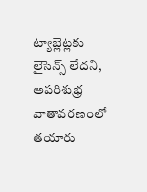ట్యాబ్లెట్లకు లైసెన్స్ లేదని, అపరిశుభ్ర వాతావరణంలో తయారు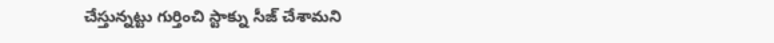చేస్తున్నట్టు గుర్తించి స్టాక్ను సీజ్ చేశామని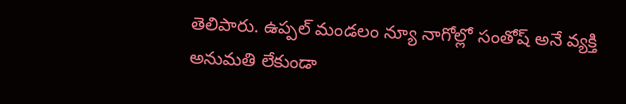తెలిపారు. ఉప్పల్ మండలం న్యూ నాగోల్లో సంతోష్ అనే వ్యక్తి అనుమతి లేకుండా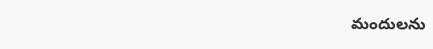మందులను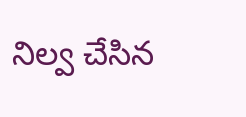నిల్వ చేసిన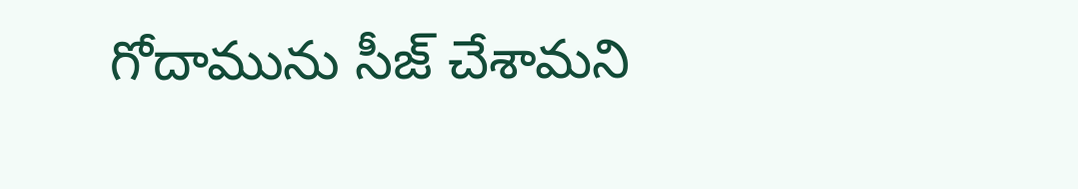గోదామును సీజ్ చేశామని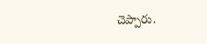చెప్పారు.